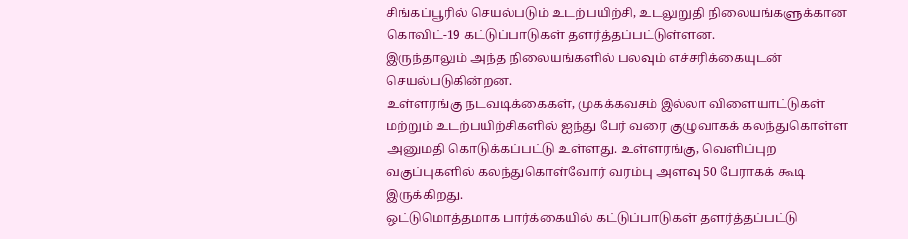சிங்கப்பூரில் செயல்படும் உடற்பயிற்சி, உடலுறுதி நிலையங்களுக்கான கொவிட்-19 கட்டுப்பாடுகள் தளர்த்தப்பட்டுள்ளன.
இருந்தாலும் அந்த நிலையங்களில் பலவும் எச்சரிக்கையுடன் செயல்படுகின்றன.
உள்ளரங்கு நடவடிக்கைகள், முகக்கவசம் இல்லா விளையாட்டுகள் மற்றும் உடற்பயிற்சிகளில் ஐந்து பேர் வரை குழுவாகக் கலந்துகொள்ள அனுமதி கொடுக்கப்பட்டு உள்ளது. உள்ளரங்கு, வெளிப்புற வகுப்புகளில் கலந்துகொள்வோர் வரம்பு அளவு 50 பேராகக் கூடி இருக்கிறது.
ஒட்டுமொத்தமாக பார்க்கையில் கட்டுப்பாடுகள் தளர்த்தப்பட்டு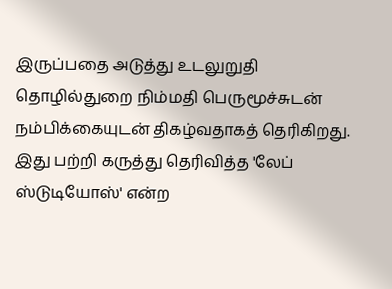இருப்பதை அடுத்து உடலுறுதி தொழில்துறை நிம்மதி பெருமூச்சுடன் நம்பிக்கையுடன் திகழ்வதாகத் தெரிகிறது.
இது பற்றி கருத்து தெரிவித்த 'லேப் ஸ்டுடியோஸ்' என்ற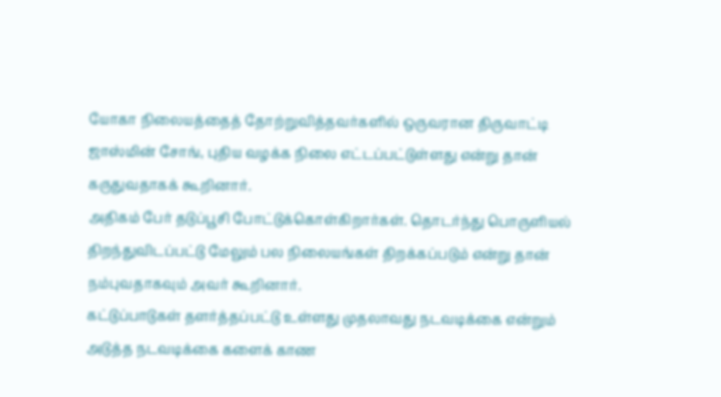யோகா நிலையத்தைத் தோற்றுவித்தவர்களில் ஒருவரான திருவாட்டி ஜாஸ்மின் சோங், புதிய வழக்க நிலை எட்டப்பட்டுள்ளது என்று தான் கருதுவதாகக் கூறினார்.
அதிகம் பேர் தடுப்பூசி போட்டுக்கொள்கிறார்கள். தொடர்ந்து பொருளியல் திறந்துவிடப்பட்டு மேலும் பல நிலையங்கள் திறக்கப்படும் என்று தான் நம்புவதாகவும் அவர் கூறினார்.
கட்டுப்பாடுகள் தளர்த்தப்பட்டு உள்ளது முதலாவது நடவடிக்கை என்றும் அடுத்த நடவடிக்கை களைக் காண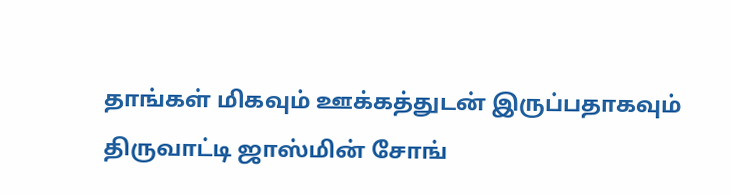தாங்கள் மிகவும் ஊக்கத்துடன் இருப்பதாகவும் திருவாட்டி ஜாஸ்மின் சோங்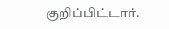குறிப்பிட்டார்.